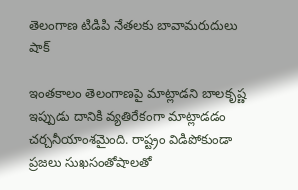తెలంగాణ టిడిపి నేతలకు బావామరుదులు షాక్

ఇంతకాలం తెలంగాణపై మాట్లాడని బాలకృష్ణ ఇప్పుడు దానికి వ్యతిరేకంగా మాట్లాడడం చర్చనీయాంశమైంది. రాష్ట్రం విడిపోకుండా ప్రజలు సుఖసంతోషాలతో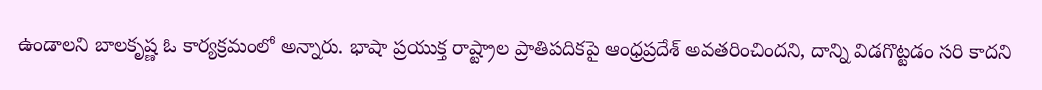ఉండాలని బాలకృష్ణ ఓ కార్యక్రమంలో అన్నారు. భాషా ప్రయుక్త రాష్ట్రాల ప్రాతిపదికపై ఆంధ్రప్రదేశ్ అవతరించిందని, దాన్ని విడగొట్టడం సరి కాదని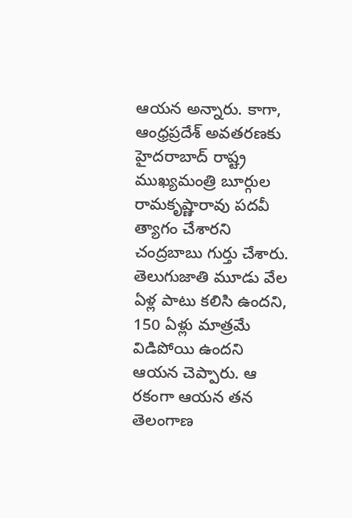ఆయన అన్నారు. కాగా, ఆంధ్రప్రదేశ్ అవతరణకు హైదరాబాద్ రాష్ట్ర ముఖ్యమంత్రి బూర్గుల రామకృష్ణారావు పదవీ త్యాగం చేశారని చంద్రబాబు గుర్తు చేశారు. తెలుగుజాతి మూడు వేల ఏళ్ల పాటు కలిసి ఉందని, 150 ఏళ్లు మాత్రమే విడిపోయి ఉందని ఆయన చెప్పారు. ఆ రకంగా ఆయన తన తెలంగాణ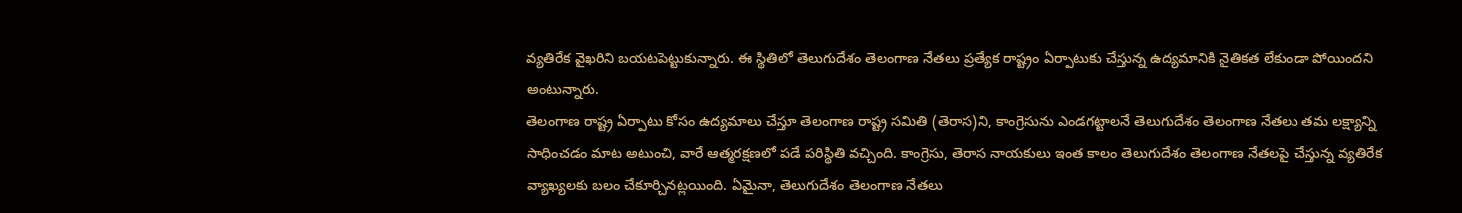వ్యతిరేక వైఖరిని బయటపెట్టుకున్నారు. ఈ స్థితిలో తెలుగుదేశం తెలంగాణ నేతలు ప్రత్యేక రాష్ట్రం ఏర్పాటుకు చేస్తున్న ఉద్యమానికి నైతికత లేకుండా పోయిందని అంటున్నారు.
తెలంగాణ రాష్ట్ర ఏర్పాటు కోసం ఉద్యమాలు చేస్తూ తెలంగాణ రాష్ట్ర సమితి (తెరాస)ని, కాంగ్రెసును ఎండగట్టాలనే తెలుగుదేశం తెలంగాణ నేతలు తమ లక్ష్యాన్ని సాధించడం మాట అటుంచి, వారే ఆత్మరక్షణలో పడే పరిస్థితి వచ్చింది. కాంగ్రెసు, తెరాస నాయకులు ఇంత కాలం తెలుగుదేశం తెలంగాణ నేతలపై చేస్తున్న వ్యతిరేక వ్యాఖ్యలకు బలం చేకూర్చినట్లయింది. ఏమైనా, తెలుగుదేశం తెలంగాణ నేతలు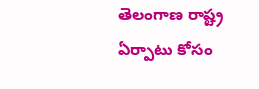తెలంగాణ రాష్ట్ర ఏర్పాటు కోసం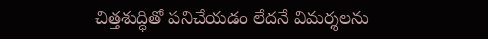చిత్తశుద్ధితో పనిచేయడం లేదనే విమర్శలను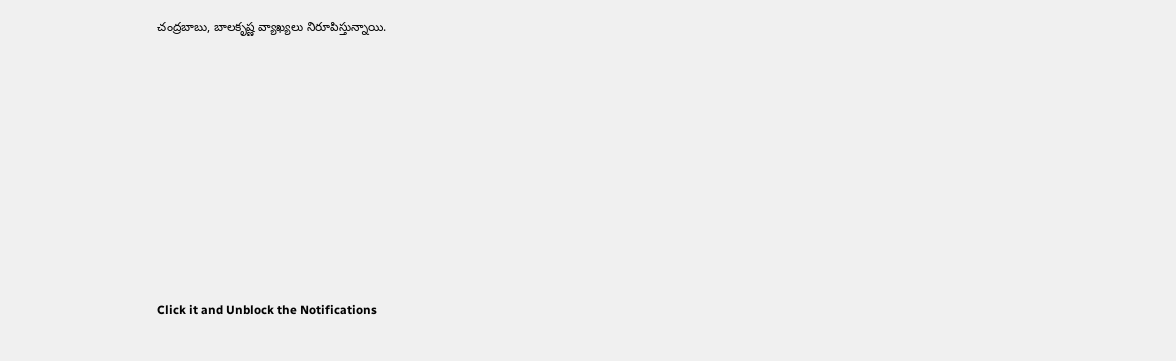చంద్రబాబు, బాలకృష్ణ వ్యాఖ్యలు నిరూపిస్తున్నాయి.












Click it and Unblock the Notifications